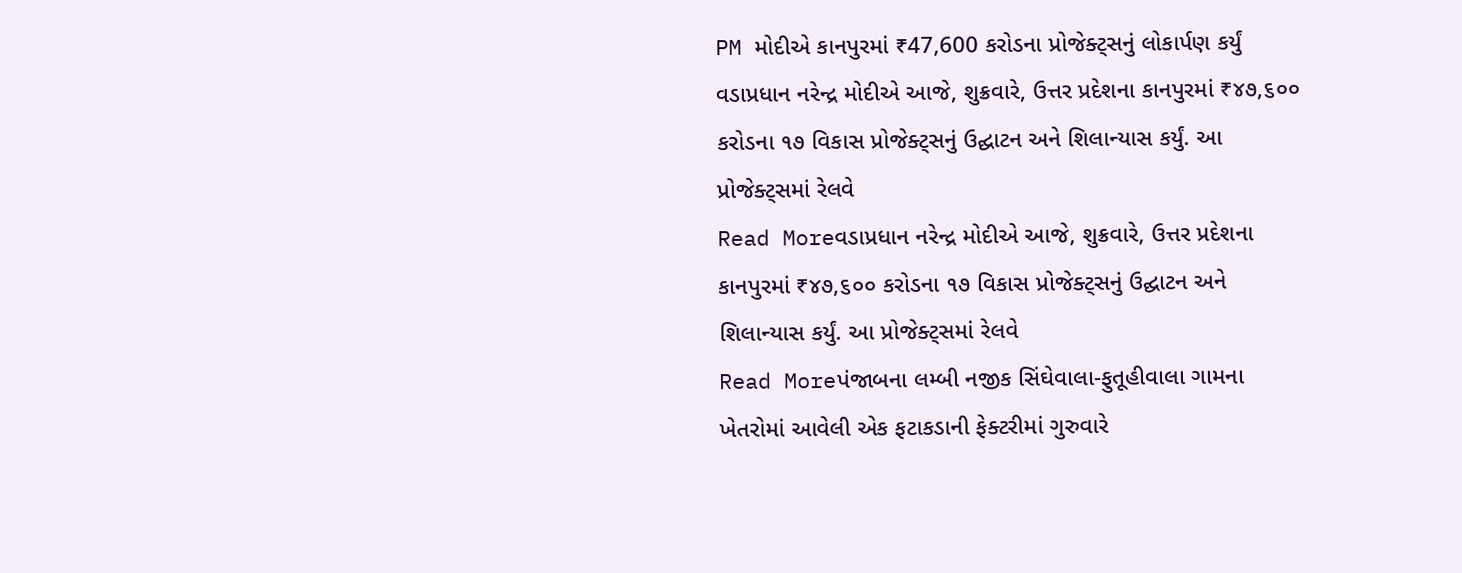PM મોદીએ કાનપુરમાં ₹47,600 કરોડના પ્રોજેક્ટ્સનું લોકાર્પણ કર્યું
વડાપ્રધાન નરેન્દ્ર મોદીએ આજે, શુક્રવારે, ઉત્તર પ્રદેશના કાનપુરમાં ₹૪૭,૬૦૦ કરોડના ૧૭ વિકાસ પ્રોજેક્ટ્સનું ઉદ્ઘાટન અને શિલાન્યાસ કર્યું. આ પ્રોજેક્ટ્સમાં રેલવે
Read Moreવડાપ્રધાન નરેન્દ્ર મોદીએ આજે, શુક્રવારે, ઉત્તર પ્રદેશના કાનપુરમાં ₹૪૭,૬૦૦ કરોડના ૧૭ વિકાસ પ્રોજેક્ટ્સનું ઉદ્ઘાટન અને શિલાન્યાસ કર્યું. આ પ્રોજેક્ટ્સમાં રેલવે
Read Moreપંજાબના લમ્બી નજીક સિંઘેવાલા-ફુતૂહીવાલા ગામના ખેતરોમાં આવેલી એક ફટાકડાની ફેક્ટરીમાં ગુરુવારે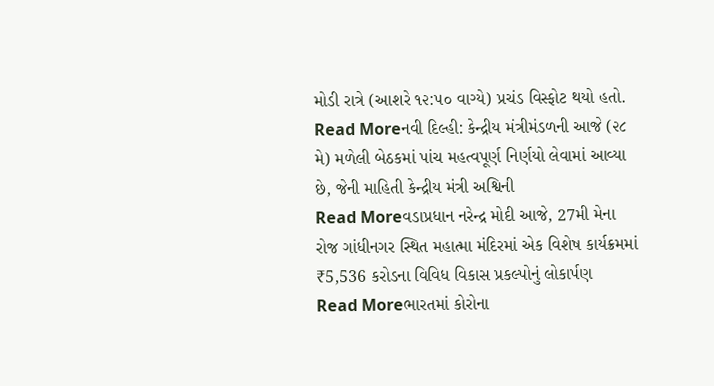મોડી રાત્રે (આશરે ૧૨:૫૦ વાગ્યે) પ્રચંડ વિસ્ફોટ થયો હતો.
Read Moreનવી દિલ્હી: કેન્દ્રીય મંત્રીમંડળની આજે (૨૮ મે) મળેલી બેઠકમાં પાંચ મહત્વપૂર્ણ નિર્ણયો લેવામાં આવ્યા છે, જેની માહિતી કેન્દ્રીય મંત્રી અશ્વિની
Read Moreવડાપ્રધાન નરેન્દ્ર મોદી આજે, 27મી મેના રોજ ગાંધીનગર સ્થિત મહાત્મા મંદિરમાં એક વિશેષ કાર્યક્રમમાં ₹5,536 કરોડના વિવિધ વિકાસ પ્રકલ્પોનું લોકાર્પણ
Read Moreભારતમાં કોરોના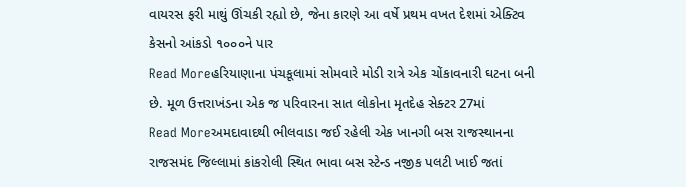વાયરસ ફરી માથું ઊંચકી રહ્યો છે, જેના કારણે આ વર્ષે પ્રથમ વખત દેશમાં એક્ટિવ કેસનો આંકડો ૧૦૦૦ને પાર
Read Moreહરિયાણાના પંચકૂલામાં સોમવારે મોડી રાત્રે એક ચોંકાવનારી ઘટના બની છે. મૂળ ઉત્તરાખંડના એક જ પરિવારના સાત લોકોના મૃતદેહ સેક્ટર 27માં
Read Moreઅમદાવાદથી ભીલવાડા જઈ રહેલી એક ખાનગી બસ રાજસ્થાનના રાજસમંદ જિલ્લામાં કાંકરોલી સ્થિત ભાવા બસ સ્ટેન્ડ નજીક પલટી ખાઈ જતાં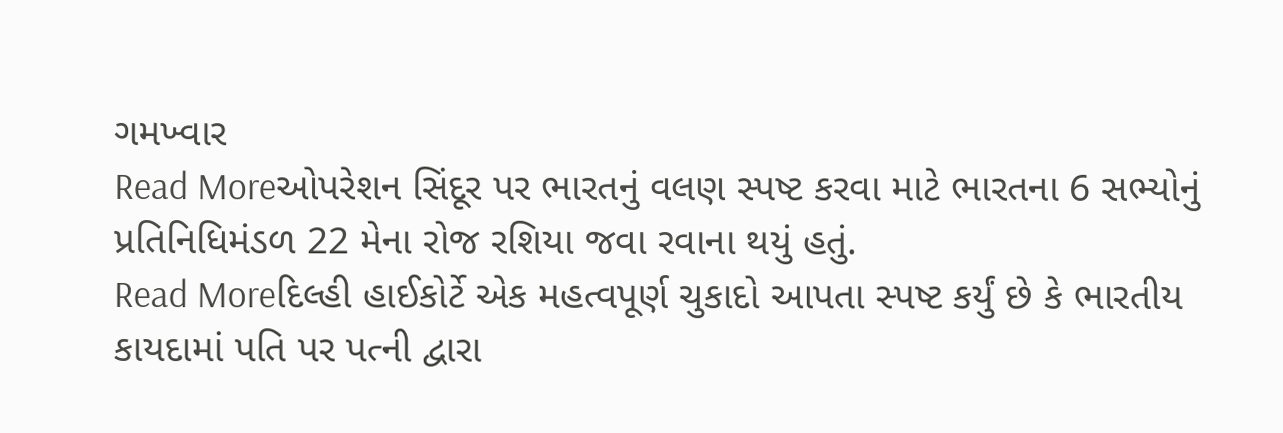ગમખ્વાર
Read Moreઓપરેશન સિંદૂર પર ભારતનું વલણ સ્પષ્ટ કરવા માટે ભારતના 6 સભ્યોનું પ્રતિનિધિમંડળ 22 મેના રોજ રશિયા જવા રવાના થયું હતું.
Read Moreદિલ્હી હાઈકોર્ટે એક મહત્વપૂર્ણ ચુકાદો આપતા સ્પષ્ટ કર્યું છે કે ભારતીય કાયદામાં પતિ પર પત્ની દ્વારા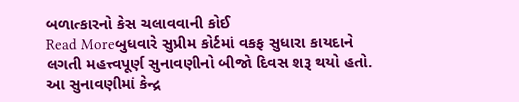બળાત્કારનો કેસ ચલાવવાની કોઈ
Read Moreબુધવારે સુપ્રીમ કોર્ટમાં વકફ સુધારા કાયદાને લગતી મહત્ત્વપૂર્ણ સુનાવણીનો બીજો દિવસ શરૂ થયો હતો. આ સુનાવણીમાં કેન્દ્ર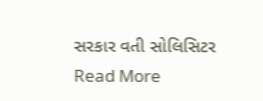સરકાર વતી સોલિસિટર
Read More